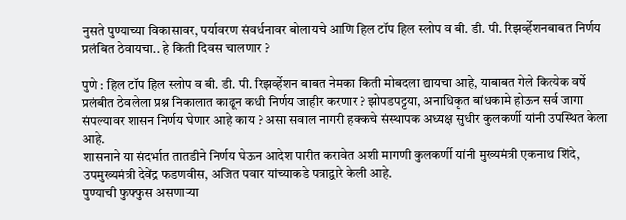नुसते पुण्याच्या विकासावर, पर्यावरण संवर्धनावर बोलायचे आणि हिल टॉप हिल स्लोप व बी. डी. पी. रिझर्व्हेशनबाबत निर्णय प्रलंबित ठेवायचा.. हे किती दिवस चालणार ?

पुणे : हिल टॉप हिल स्लोप व बी. डी. पी. रिझर्व्हेशन बाबत नेमका किती मोबदला द्यायचा आहे, याबाबत गेले कित्येक वर्षे प्रलंबीत ठेवलेला प्रश्न निकालात काढून कधी निर्णय जाहीर करणार ? झोपडपट्टया, अनाधिकृत बांधकामे होऊन सर्व जागा संपल्यावर शासन निर्णय घेणार आहे काय ? असा सवाल नागरी हक्कचे संस्थापक अध्यक्ष सुधीर कुलकर्णी यांनी उपस्थित केला आहे.
शासनाने या संदर्भात तातडीने निर्णय घेऊन आदेश पारीत करावेत अशी मागणी कुलकर्णी यांनी मुख्यमंत्री एकनाथ शिंदे, उपमुख्यमंत्री देवेंद्र फडणवीस, अजित पवार यांच्याकडे पत्राद्वारे केली आहे.
पुण्याची फुफ्फुस असणाऱ्या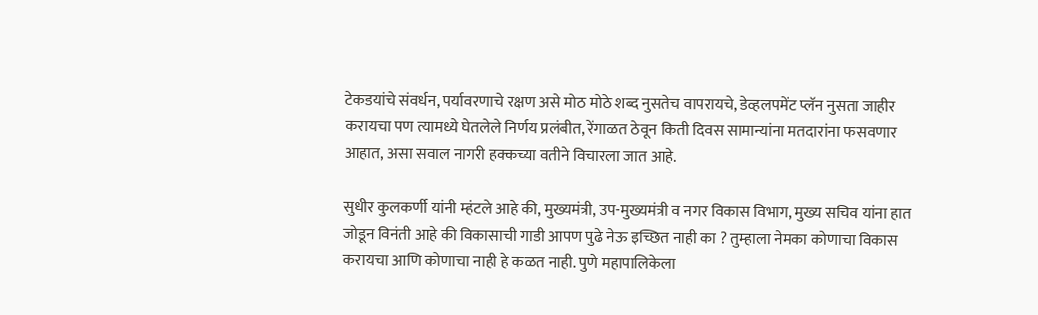टेकडयांचे संवर्धन, पर्यावरणाचे रक्षण असे मोठ मोठे शब्द नुसतेच वापरायचे, डेव्हलपमेंट प्लॅन नुसता जाहीर करायचा पण त्यामध्ये घेतलेले निर्णय प्रलंबीत, रेंगाळत ठेवून किती दिवस सामान्यांना मतदारांना फसवणार आहात, असा सवाल नागरी हक्कच्या वतीने विचारला जात आहे.

सुधीर कुलकर्णी यांनी म्हंटले आहे की, मुख्यमंत्री, उप-मुख्यमंत्री व नगर विकास विभाग, मुख्य सचिव यांना हात जोडून विनंती आहे की विकासाची गाडी आपण पुढे नेऊ इच्छित नाही का ? तुम्हाला नेमका कोणाचा विकास करायचा आणि कोणाचा नाही हे कळत नाही. पुणे महापालिकेला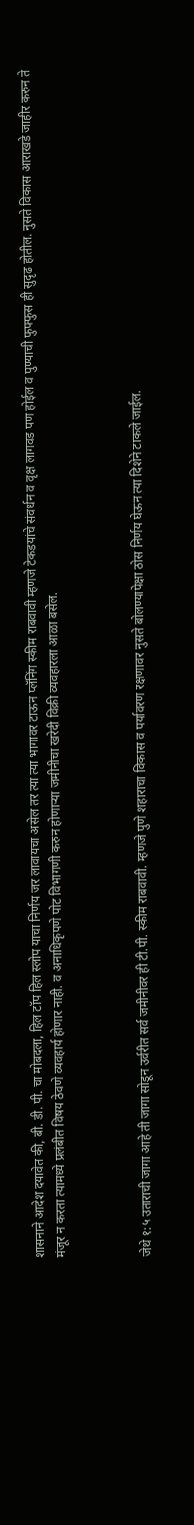शासनाने आदेश दयावेत की, बी. डी. पी. चा मोबदला, हिल टॉप हिल स्लोप याचा निर्णय जर लावायचा असेल तर त्या त्या भागावर टाऊन प्लॅनिंग स्कीम राबवावी म्हणजे टेकडयांचे संवर्धन व वृक्ष लागवड पण होईल व पुण्याची फुफ्फुस ही सुदृढ होतील. नुसते विकास आराखडे जाहीर करुन ते मंजूर न करता त्यामध्ये प्रलंबीत विषय ठेवणे व्यवहार्य होणार नाही. व अनाधिकृपणे पोट विभागणी करुन होणाऱ्या जमीनीचा खरेदी विक्री व्यवहारला आळा बसेल.



जेथे १:५ उताराची जागा आहे ती जागा सोडून उर्वरीत सर्व जमीनीवर ही टी.पी. स्कीम राबवावी. म्हणजे पुणे शहाराचा विकास व पर्यावरण रक्षणावर नुसते बोलण्यापेक्षा ठोस निर्णय घेऊन त्या दिशेने टाकले जाईल.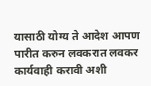यासाठी योग्य ते आदेश आपण पारीत करुन लवकरात लवकर कार्यवाही करावी अशी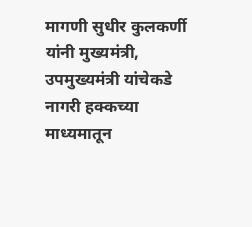मागणी सुधीर कुलकर्णी यांनी मुख्यमंत्री, उपमुख्यमंत्री यांचेकडे नागरी हक्कच्या माध्यमातून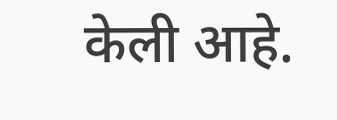केली आहे.